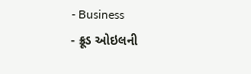- Business
- ક્રૂડ ઓઇલની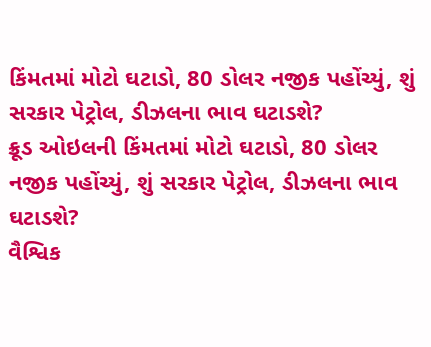કિંમતમાં મોટો ઘટાડો, 80 ડોલર નજીક પહોંચ્યું, શું સરકાર પેટ્રોલ, ડીઝલના ભાવ ઘટાડશે?
ક્રૂડ ઓઇલની કિંમતમાં મોટો ઘટાડો, 80 ડોલર નજીક પહોંચ્યું, શું સરકાર પેટ્રોલ, ડીઝલના ભાવ ઘટાડશે?
વૈશ્વિક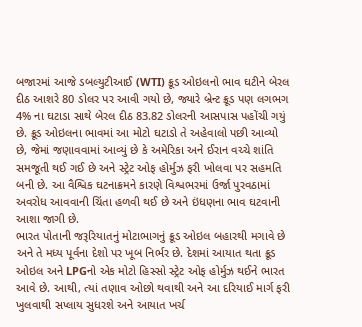બજારમાં આજે ડબલ્યુટીઆઈ (WTI) ક્રૂડ ઓઇલનો ભાવ ઘટીને બેરલ દીઠ આશરે 80 ડોલર પર આવી ગયો છે, જ્યારે બ્રેન્ટ ક્રૂડ પણ લગભગ 4% ના ઘટાડા સાથે બેરલ દીઠ 83.82 ડોલરની આસપાસ પહોંચી ગયું છે. ક્રૂડ ઓઇલના ભાવમાં આ મોટો ઘટાડો તે અહેવાલો પછી આવ્યો છે, જેમાં જણાવવામાં આવ્યું છે કે અમેરિકા અને ઈરાન વચ્ચે શાંતિ સમજૂતી થઈ ગઈ છે અને સ્ટ્રેટ ઓફ હોર્મુઝ ફરી ખોલવા પર સહમતિ બની છે. આ વૈશ્વિક ઘટનાક્રમને કારણે વિશ્વભરમાં ઉર્જા પુરવઠામાં અવરોધ આવવાની ચિંતા હળવી થઈ છે અને ઇંધણના ભાવ ઘટવાની આશા જાગી છે.
ભારત પોતાની જરૂરિયાતનું મોટાભાગનું ક્રૂડ ઓઇલ બહારથી મગાવે છે અને તે મધ્ય પૂર્વના દેશો પર ખૂબ નિર્ભર છે. દેશમાં આયાત થતા ક્રૂડ ઓઇલ અને LPGનો એક મોટો હિસ્સો સ્ટ્રેટ ઓફ હોર્મુઝ થઈને ભારત આવે છે. આથી, ત્યાં તણાવ ઓછો થવાથી અને આ દરિયાઈ માર્ગ ફરી ખુલવાથી સપ્લાય સુધરશે અને આયાત ખર્ચ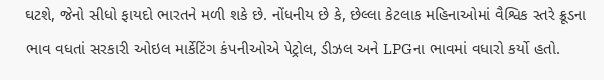ઘટશે, જેનો સીધો ફાયદો ભારતને મળી શકે છે. નોંધનીય છે કે, છેલ્લા કેટલાક મહિનાઓમાં વૈશ્વિક સ્તરે ક્રૂડના ભાવ વધતાં સરકારી ઓઇલ માર્કેટિંગ કંપનીઓએ પેટ્રોલ, ડીઝલ અને LPGના ભાવમાં વધારો કર્યો હતો.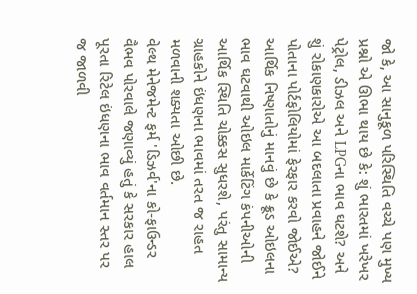જો કે, આ સાનુકૂળ પરિસ્થિતિ વચ્ચે પણ મુખ્ય પ્રશ્નો એ ઊભા થાય છે કે: શું ભારતમાં ખરેખર પેટ્રોલ, ડીઝલ અને LPGના ભાવ ઘટશે? અને શું રોકાણકારોએ આ બદલાતા પ્રવાહને જોઈને પોતાના પોર્ટફોલિયોમાં ફેરફાર કરવો જોઈએ?
આર્થિક નિષ્ણાતોનું માનવું છે કે ક્રૂડ ઓઇલના ભાવ ઘટવાથી ઓઇલ માર્કેટિંગ કંપનીઓની આર્થિક સ્થિતિ ચોક્કસ સુધરશે, પરંતુ સામાન્ય ગ્રાહકોને ઇંધણના ભાવમાં તરત જ રાહત મળવાની શક્યતા ઓછી છે.
વેલ્થ મેનેજમેન્ટ ફર્મ 'ડિઝર્વ'ના કો-ફાઉન્ડર વૈભવ પોરવાલે જણાવ્યું હતું કે સરકાર હાલ પૂરતા રિટેલ ઇંધણના ભાવ વર્તમાન સ્તર પર જ જાળવી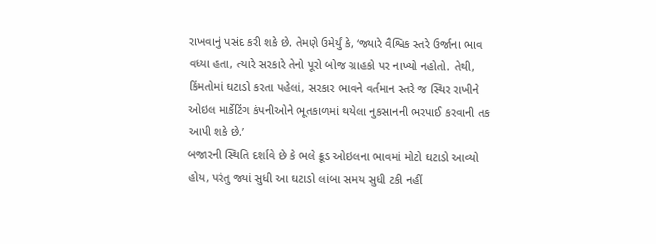રાખવાનું પસંદ કરી શકે છે. તેમણે ઉમેર્યું કે, ‘જ્યારે વૈશ્વિક સ્તરે ઉર્જાના ભાવ વધ્યા હતા, ત્યારે સરકારે તેનો પૂરો બોજ ગ્રાહકો પર નાખ્યો નહોતો. તેથી, કિંમતોમાં ઘટાડો કરતા પહેલાં, સરકાર ભાવને વર્તમાન સ્તરે જ સ્થિર રાખીને ઓઇલ માર્કેટિંગ કંપનીઓને ભૂતકાળમાં થયેલા નુકસાનની ભરપાઈ કરવાની તક આપી શકે છે.’
બજારની સ્થિતિ દર્શાવે છે કે ભલે ક્રૂડ ઓઇલના ભાવમાં મોટો ઘટાડો આવ્યો હોય, પરંતુ જ્યાં સુધી આ ઘટાડો લાંબા સમય સુધી ટકી નહીં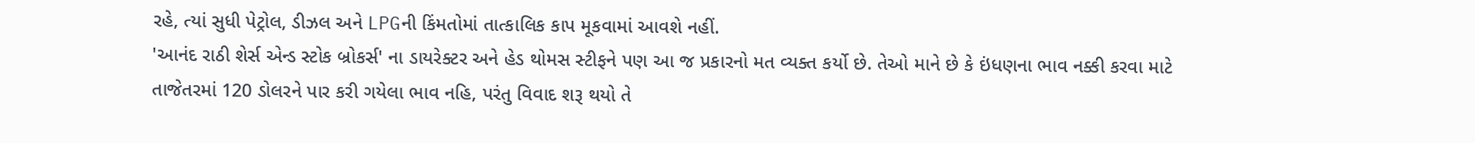રહે, ત્યાં સુધી પેટ્રોલ, ડીઝલ અને LPGની કિંમતોમાં તાત્કાલિક કાપ મૂકવામાં આવશે નહીં.
'આનંદ રાઠી શેર્સ એન્ડ સ્ટોક બ્રોકર્સ' ના ડાયરેક્ટર અને હેડ થોમસ સ્ટીફને પણ આ જ પ્રકારનો મત વ્યક્ત કર્યો છે. તેઓ માને છે કે ઇંધણના ભાવ નક્કી કરવા માટે તાજેતરમાં 120 ડોલરને પાર કરી ગયેલા ભાવ નહિ, પરંતુ વિવાદ શરૂ થયો તે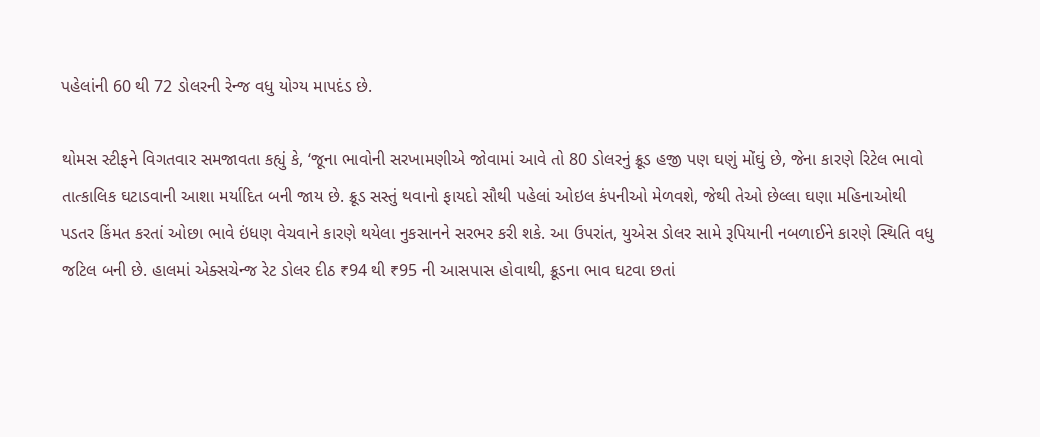પહેલાંની 60 થી 72 ડોલરની રેન્જ વધુ યોગ્ય માપદંડ છે.

થોમસ સ્ટીફને વિગતવાર સમજાવતા કહ્યું કે, ‘જૂના ભાવોની સરખામણીએ જોવામાં આવે તો 80 ડોલરનું ક્રૂડ હજી પણ ઘણું મોંઘું છે, જેના કારણે રિટેલ ભાવો તાત્કાલિક ઘટાડવાની આશા મર્યાદિત બની જાય છે. ક્રૂડ સસ્તું થવાનો ફાયદો સૌથી પહેલાં ઓઇલ કંપનીઓ મેળવશે, જેથી તેઓ છેલ્લા ઘણા મહિનાઓથી પડતર કિંમત કરતાં ઓછા ભાવે ઇંધણ વેચવાને કારણે થયેલા નુકસાનને સરભર કરી શકે. આ ઉપરાંત, યુએસ ડોલર સામે રૂપિયાની નબળાઈને કારણે સ્થિતિ વધુ જટિલ બની છે. હાલમાં એક્સચેન્જ રેટ ડોલર દીઠ ₹94 થી ₹95 ની આસપાસ હોવાથી, ક્રૂડના ભાવ ઘટવા છતાં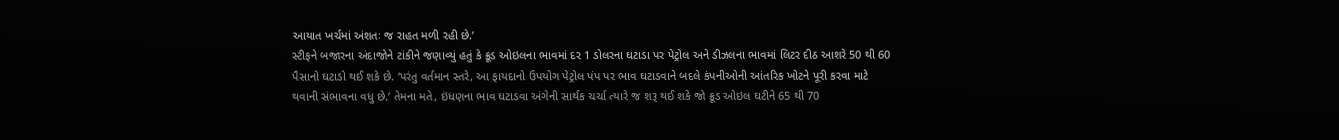આયાત ખર્ચમાં અંશતઃ જ રાહત મળી રહી છે.’
સ્ટીફને બજારના અંદાજોને ટાંકીને જણાવ્યું હતું કે ક્રૂડ ઓઇલના ભાવમાં દર 1 ડોલરના ઘટાડા પર પેટ્રોલ અને ડીઝલના ભાવમાં લિટર દીઠ આશરે 50 થી 60 પૈસાનો ઘટાડો થઈ શકે છે. ‘પરંતુ વર્તમાન સ્તરે, આ ફાયદાનો ઉપયોગ પેટ્રોલ પંપ પર ભાવ ઘટાડવાને બદલે કંપનીઓની આંતરિક ખોટને પૂરી કરવા માટે થવાની સંભાવના વધુ છે.’ તેમના મતે, ઇંધણના ભાવ ઘટાડવા અંગેની સાર્થક ચર્ચા ત્યારે જ શરૂ થઈ શકે જો ક્રૂડ ઓઇલ ઘટીને 65 થી 70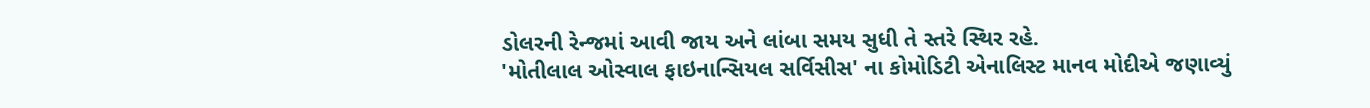ડોલરની રેન્જમાં આવી જાય અને લાંબા સમય સુધી તે સ્તરે સ્થિર રહે.
'મોતીલાલ ઓસ્વાલ ફાઇનાન્સિયલ સર્વિસીસ' ના કોમોડિટી એનાલિસ્ટ માનવ મોદીએ જણાવ્યું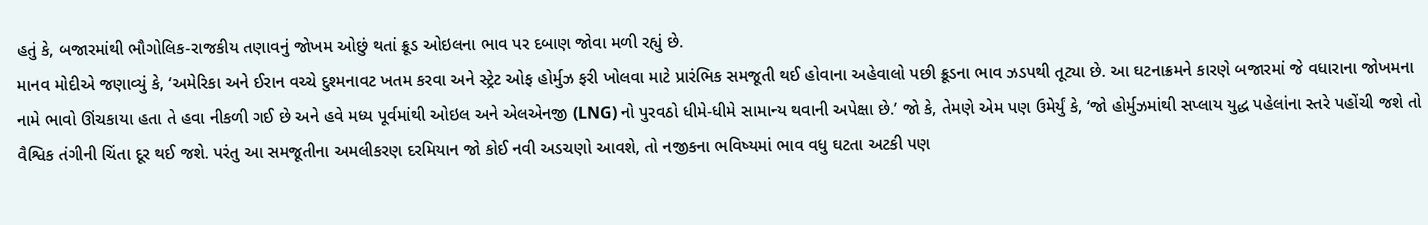હતું કે, બજારમાંથી ભૌગોલિક-રાજકીય તણાવનું જોખમ ઓછું થતાં ક્રૂડ ઓઇલના ભાવ પર દબાણ જોવા મળી રહ્યું છે.
માનવ મોદીએ જણાવ્યું કે, ‘અમેરિકા અને ઈરાન વચ્ચે દુશ્મનાવટ ખતમ કરવા અને સ્ટ્રેટ ઓફ હોર્મુઝ ફરી ખોલવા માટે પ્રારંભિક સમજૂતી થઈ હોવાના અહેવાલો પછી ક્રૂડના ભાવ ઝડપથી તૂટ્યા છે. આ ઘટનાક્રમને કારણે બજારમાં જે વધારાના જોખમના નામે ભાવો ઊંચકાયા હતા તે હવા નીકળી ગઈ છે અને હવે મધ્ય પૂર્વમાંથી ઓઇલ અને એલએનજી (LNG) નો પુરવઠો ધીમે-ધીમે સામાન્ય થવાની અપેક્ષા છે.’ જો કે, તેમણે એમ પણ ઉમેર્યું કે, ‘જો હોર્મુઝમાંથી સપ્લાય યુદ્ધ પહેલાંના સ્તરે પહોંચી જશે તો વૈશ્વિક તંગીની ચિંતા દૂર થઈ જશે. પરંતુ આ સમજૂતીના અમલીકરણ દરમિયાન જો કોઈ નવી અડચણો આવશે, તો નજીકના ભવિષ્યમાં ભાવ વધુ ઘટતા અટકી પણ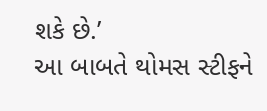શકે છે.’
આ બાબતે થોમસ સ્ટીફને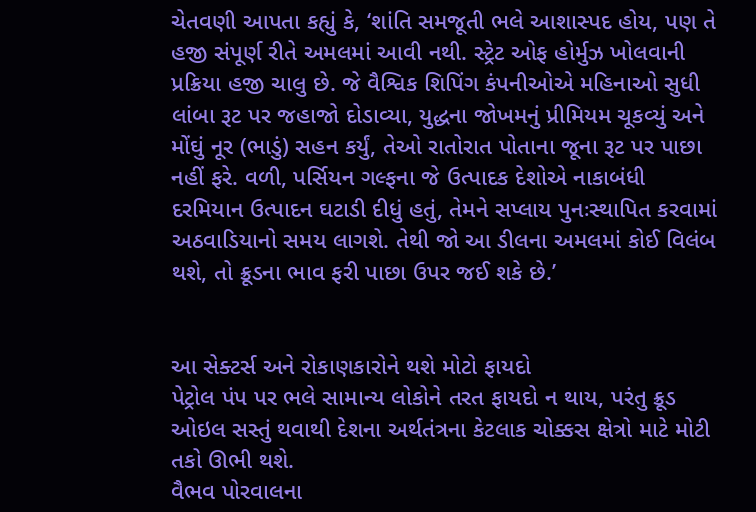ચેતવણી આપતા કહ્યું કે, ‘શાંતિ સમજૂતી ભલે આશાસ્પદ હોય, પણ તે હજી સંપૂર્ણ રીતે અમલમાં આવી નથી. સ્ટ્રેટ ઓફ હોર્મુઝ ખોલવાની પ્રક્રિયા હજી ચાલુ છે. જે વૈશ્વિક શિપિંગ કંપનીઓએ મહિનાઓ સુધી લાંબા રૂટ પર જહાજો દોડાવ્યા, યુદ્ધના જોખમનું પ્રીમિયમ ચૂકવ્યું અને મોંઘું નૂર (ભાડું) સહન કર્યું, તેઓ રાતોરાત પોતાના જૂના રૂટ પર પાછા નહીં ફરે. વળી, પર્સિયન ગલ્ફના જે ઉત્પાદક દેશોએ નાકાબંધી દરમિયાન ઉત્પાદન ઘટાડી દીધું હતું, તેમને સપ્લાય પુનઃસ્થાપિત કરવામાં અઠવાડિયાનો સમય લાગશે. તેથી જો આ ડીલના અમલમાં કોઈ વિલંબ થશે, તો ક્રૂડના ભાવ ફરી પાછા ઉપર જઈ શકે છે.’


આ સેક્ટર્સ અને રોકાણકારોને થશે મોટો ફાયદો
પેટ્રોલ પંપ પર ભલે સામાન્ય લોકોને તરત ફાયદો ન થાય, પરંતુ ક્રૂડ ઓઇલ સસ્તું થવાથી દેશના અર્થતંત્રના કેટલાક ચોક્કસ ક્ષેત્રો માટે મોટી તકો ઊભી થશે.
વૈભવ પોરવાલના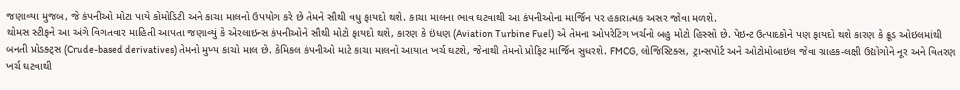જણાવ્યા મુજબ, જે કંપનીઓ મોટા પાયે કોમોડિટી અને કાચા માલનો ઉપયોગ કરે છે તેમને સૌથી વધુ ફાયદો થશે. કાચા માલના ભાવ ઘટવાથી આ કંપનીઓના માર્જિન પર હકારાત્મક અસર જોવા મળશે.
થોમસ સ્ટીફને આ અંગે વિગતવાર માહિતી આપતા જણાવ્યું કે એરલાઇન્સ કંપનીઓને સૌથી મોટો ફાયદો થશે, કારણ કે ઇંધણ (Aviation Turbine Fuel) એ તેમના ઓપરેટિંગ ખર્ચનો બહુ મોટો હિસ્સો છે. પેઇન્ટ ઉત્પાદકોને પણ ફાયદો થશે કારણ કે ક્રૂડ ઓઇલમાંથી બનતી પ્રોડક્ટ્સ (Crude-based derivatives) તેમનો મુખ્ય કાચો માલ છે. કેમિકલ કંપનીઓ માટે કાચા માલનો આયાત ખર્ચ ઘટશે, જેનાથી તેમનો પ્રોફિટ માર્જિન સુધરશે. FMCG, લોજિસ્ટિક્સ, ટ્રાન્સપોર્ટ અને ઓટોમોબાઇલ જેવા ગ્રાહક-લક્ષી ઉદ્યોગોને નૂર અને વિતરણ ખર્ચ ઘટવાથી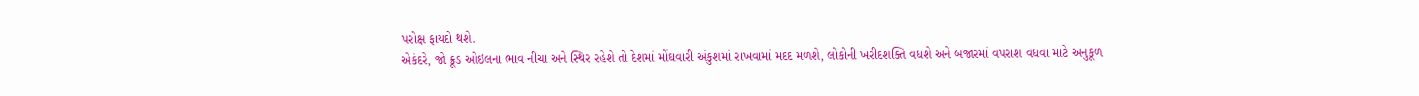પરોક્ષ ફાયદો થશે.
એકંદરે, જો ક્રૂડ ઓઇલના ભાવ નીચા અને સ્થિર રહેશે તો દેશમાં મોંઘવારી અંકુશમાં રાખવામાં મદદ મળશે, લોકોની ખરીદશક્તિ વધશે અને બજારમાં વપરાશ વધવા માટે અનુકૂળ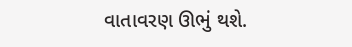વાતાવરણ ઊભું થશે.